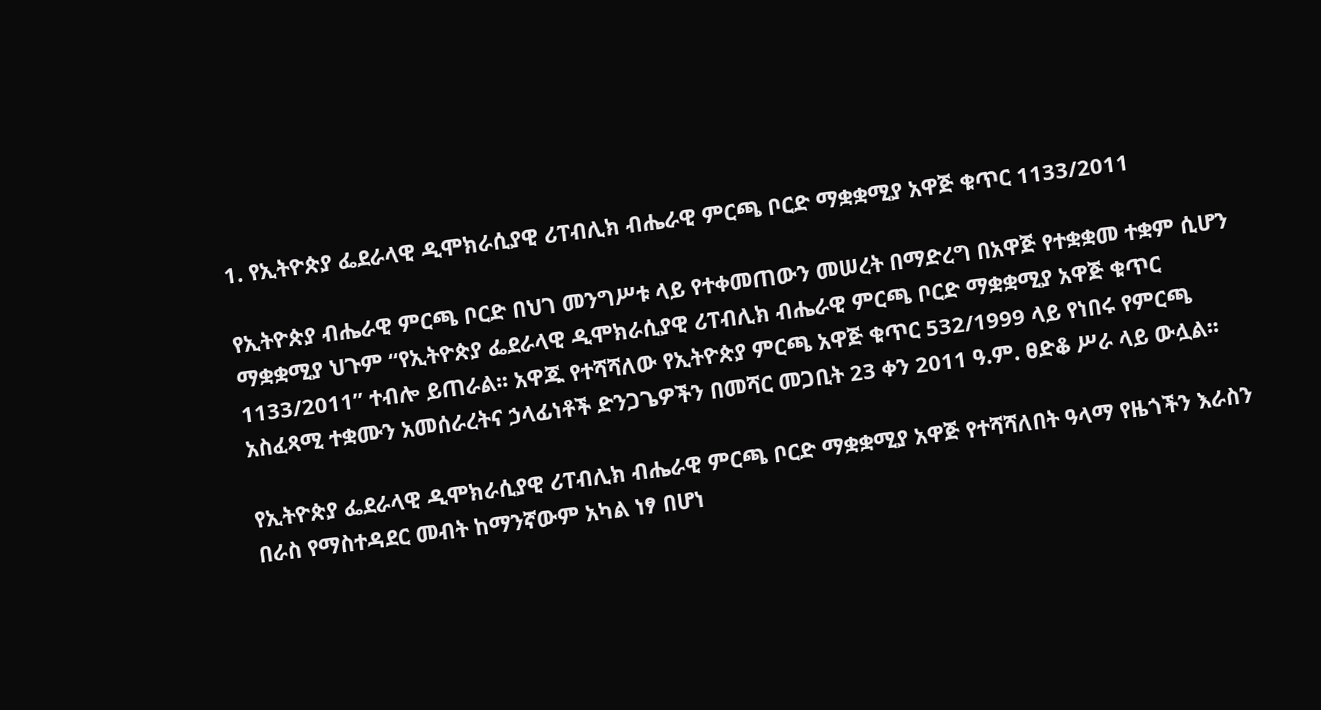1. የኢትዮጵያ ፌደራላዊ ዲሞክራሲያዊ ሪፐብሊክ ብሔራዊ ምርጫ ቦርድ ማቋቋሚያ አዋጅ ቁጥር 1133/2011

የኢትዮጵያ ብሔራዊ ምርጫ ቦርድ በህገ መንግሥቱ ላይ የተቀመጠውን መሠረት በማድረግ በአዋጅ የተቋቋመ ተቋም ሲሆን ማቋቋሚያ ህጉም “የኢትዮጵያ ፌደራላዊ ዲሞክራሲያዊ ሪፐብሊክ ብሔራዊ ምርጫ ቦርድ ማቋቋሚያ አዋጅ ቁጥር 1133/2011” ተብሎ ይጠራል፡፡ አዋጁ የተሻሻለው የኢትዮጵያ ምርጫ አዋጅ ቁጥር 532/1999 ላይ የነበሩ የምርጫ አስፈጻሚ ተቋሙን አመሰራረትና ኃላፊነቶች ድንጋጌዎችን በመሻር መጋቢት 23 ቀን 2011 ዓ.ም. ፀድቆ ሥራ ላይ ውሏል፡፡

የኢትዮጵያ ፌደራላዊ ዲሞክራሲያዊ ሪፐብሊክ ብሔራዊ ምርጫ ቦርድ ማቋቋሚያ አዋጅ የተሻሻለበት ዓላማ የዜጎችን እራስን በራስ የማስተዳደር መብት ከማንኛውም አካል ነፃ በሆነ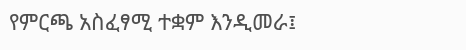የምርጫ አስፈፃሚ ተቋም እንዲመራ፤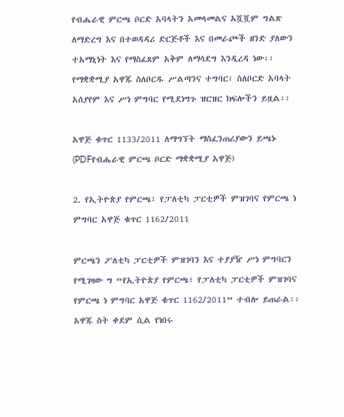የብሔራዊ ምርጫ ቦርድ አባላትን አመላመልና አሿሿም ግልጽ ለማድረግ እና በተወዳዳሪ ድርጅቶች እና በመራጮች ዘንድ ያለውን ተአማኒነት እና የማስፈጸም አቅም ለማሳደግ እንዲረዳ ነው፡፡ የማቋቋሚያ አዋጁ ስለቦርዱ ሥልጣንና ተግባር፣ ስለቦርድ አባላት አሰያየም እና ሥነ ምግባር የሚደነግጉ ዝርዝር ክፍሎችን ይዟል፡፡

አዋጅ ቁጥር 1133/2011 ለማግኘት ማስፈንጠሪያውን ይጫኑ (PDFየብሔራዊ ምርጫ ቦርድ ማቋቋሚያ አዋጅ)

2. የኢትዮጵያ የምርጫ፣ የፓለቲካ ፓርቲዎች ምዝገባና የምርጫ ነ ምግባር አዋጅ ቁጥር 1162/2011

ምርጫን ፖለቲካ ፓርቲዎች ምዝገባን እና ተያያዥ ሥነ ምግባርን የሚገዛው ግ “የኢትዮጵያ የምርጫ፣ የፓለቲካ ፓርቲዎች ምዝገባና የምርጫ ነ ምግባር አዋጅ ቁጥር 1162/2011” ተብሎ ይጠራል፡፡ አዋጁ ስት ቀደም ሲል የነበሩ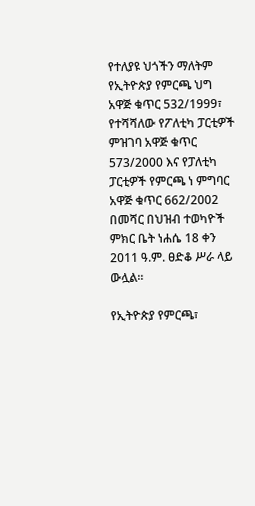የተለያዩ ህጎችን ማለትም የኢትዮጵያ የምርጫ ህግ አዋጅ ቁጥር 532/1999፣ የተሻሻለው የፖለቲካ ፓርቲዎች ምዝገባ አዋጅ ቁጥር 573/2000 እና የፓለቲካ ፓርቲዎች የምርጫ ነ ምግባር አዋጅ ቁጥር 662/2002 በመሻር በህዝብ ተወካዮች ምክር ቤት ነሐሴ 18 ቀን 2011 ዓ.ም. ፀድቆ ሥራ ላይ ውሏል፡፡

የኢትዮጵያ የምርጫ፣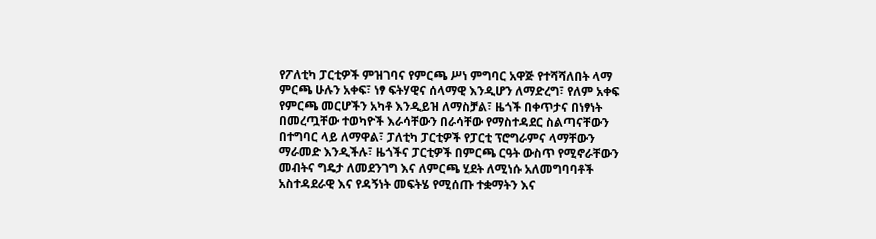የፖለቲካ ፓርቲዎች ምዝገባና የምርጫ ሥነ ምግባር አዋጅ የተሻሻለበት ላማ ምርጫ ሁሉን አቀፍ፣ ነፃ ፍትሃዊና ሰላማዊ እንዲሆን ለማድረግ፣ የለም አቀፍ የምርጫ መርሆችን አካቶ እንዲይዝ ለማስቻል፣ ዜጎች በቀጥታና በነፃነት በመረጧቸው ተወካዮች እራሳቸውን በራሳቸው የማስተዳደር ስልጣናቸውን በተግባር ላይ ለማዋል፣ ፓለቲካ ፓርቲዎች የፓርቲ ፕሮግራምና ላማቸውን ማራመድ እንዲችሉ፣ ዜጎችና ፓርቲዎች በምርጫ ርዓት ውስጥ የሚኖራቸውን መብትና ግዴታ ለመደንገግ እና ለምርጫ ሂደት ለሚነሱ አለመግባባቶች አስተዳደራዊ እና የዳኝነት መፍትሄ የሚሰጡ ተቋማትን እና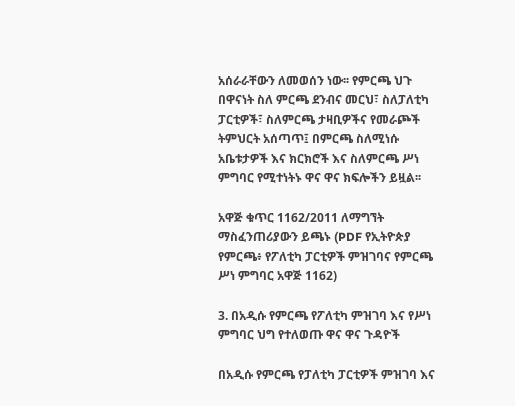አሰራራቸውን ለመወሰን ነው፡፡ የምርጫ ህጉ በዋናነት ስለ ምርጫ ደንብና መርህ፣ ስለፓለቲካ ፓርቲዎች፣ ስለምርጫ ታዛቢዎችና የመራጮች ትምህርት አሰጣጥ፤ በምርጫ ስለሚነሱ አቤቱታዎች እና ክርክሮች እና ስለምርጫ ሥነ ምግባር የሚተነትኑ ዋና ዋና ክፍሎችን ይዟል፡፡

አዋጅ ቁጥር 1162/2011 ለማግኘት ማስፈንጠሪያውን ይጫኑ (PDF የኢትዮጵያ የምርጫ፥ የፖለቲካ ፓርቲዎች ምዝገባና የምርጫ ሥነ ምግባር አዋጅ 1162)

3. በአዲሱ የምርጫ የፖለቲካ ምዝገባ እና የሥነ ምግባር ህግ የተለወጡ ዋና ዋና ጉዳዮች

በአዲሱ የምርጫ የፓለቲካ ፓርቲዎች ምዝገባ እና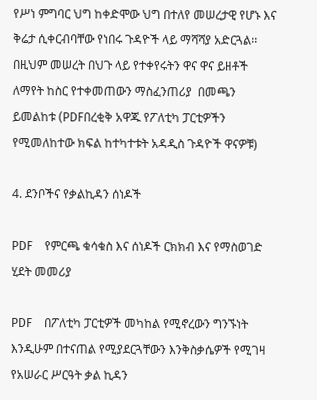የሥነ ምግባር ህግ ከቀድሞው ህግ በተለየ መሠረታዊ የሆኑ እና ቅሬታ ሲቀርብባቸው የነበሩ ጉዳዮች ላይ ማሻሻያ አድርጓል፡፡ በዚህም መሠረት በህጉ ላይ የተቀየሩትን ዋና ዋና ይዘቶች ለማየት ከስር የተቀመጠውን ማስፈንጠሪያ  በመጫን ይመልከቱ (PDFበረቂቅ አዋጁ የፖለቲካ ፓርቲዎችን የሚመለከተው ክፍል ከተካተቱት አዳዲስ ጉዳዮች ዋናዎቹ)

4. ደንቦችና የቃልኪዳን ሰነዶች

PDF    የምርጫ ቁሳቁስ እና ሰነዶች ርክክብ እና የማስወገድ ሂደት መመሪያ

PDF    በፖለቲካ ፓርቲዎች መካከል የሚኖረውን ግንኙነት እንዲሁም በተናጠል የሚያደርጓቸውን እንቅስቃሴዎች የሚገዛ የአሠራር ሥርዓት ቃል ኪዳን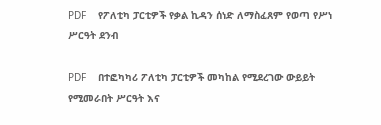PDF    የፖለቲካ ፓርቲዎች የቃል ኪዳን ሰነድ ለማስፈጸም የወጣ የሥነ ሥርዓት ደንብ

PDF    በተፎካካሪ ፖለቲካ ፓርቲዎች መካከል የሚደረገው ውይይት የሚመራበት ሥርዓት እና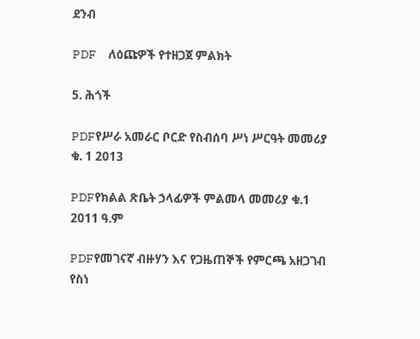ደንብ

PDF    ለዕጩዎች የተዘጋጀ ምልክት

5. ሕጎች

PDFየሥራ አመራር ቦርድ የስብሰባ ሥነ ሥርዓት መመሪያ ቁ. 1 2013

PDFየክልል ጽቤት ኃላፊዎች ምልመላ መመሪያ ቁ.1 2011 ዓ.ም

PDFየመገናኛ ብዙሃን እና የጋዜጠኞች የምርጫ አዘጋገብ የስነ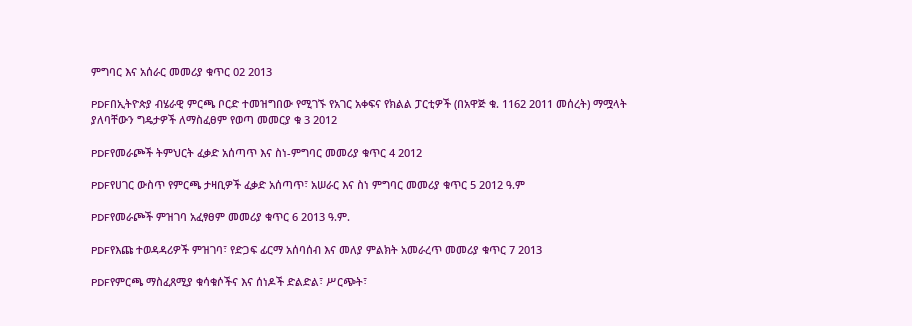ምግባር እና አሰራር መመሪያ ቁጥር 02 2013

PDFበኢትዮጵያ ብሄራዊ ምርጫ ቦርድ ተመዝግበው የሚገኙ የአገር አቀፍና የክልል ፓርቲዎች (በአዋጅ ቁ. 1162 2011 መሰረት) ማሟላት ያለባቸውን ግዴታዎች ለማስፈፀም የወጣ መመርያ ቁ 3 2012

PDFየመራጮች ትምህርት ፈቃድ አሰጣጥ እና ስነ-ምግባር መመሪያ ቁጥር 4 2012

PDFየሀገር ውስጥ የምርጫ ታዛቢዎች ፈቃድ አሰጣጥ፣ አሠራር እና ስነ ምግባር መመሪያ ቁጥር 5 2012 ዓ.ም

PDFየመራጮች ምዝገባ አፈፃፀም መመሪያ ቁጥር 6 2013 ዓ.ም.

PDFየእጩ ተወዳዳሪዎች ምዝገባ፣ የድጋፍ ፊርማ አሰባሰብ እና መለያ ምልክት አመራረጥ መመሪያ ቁጥር 7 2013

PDFየምርጫ ማስፈጸሚያ ቁሳቁሶችና እና ሰነዶች ድልድል፣ ሥርጭት፣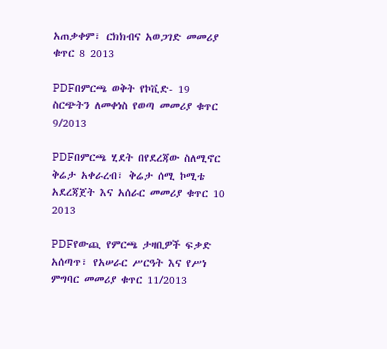አጠቃቀም፣ ርክክብና አወጋገድ መመሪያ ቁጥር 8 2013

PDFበምርጫ ወቅት የኮቪድ- 19 ስርጭትን ለመቀነስ የወጣ መመሪያ ቁጥር 9/2013

PDFበምርጫ ሂደት በየደረጃው ስለሚኖር ቅሬታ አቀራረብ፣ ቅሬታ ሰሚ ኮሚቴ አደረጃጀት እና አሰራር መመሪያ ቁጥር 10 2013

PDFየውጪ የምርጫ ታዛቢዎች ፍቃድ አሰጣጥ፣ የአሠራር ሥርዓት እና የሥነ ምግባር መመሪያ ቁጥር 11/2013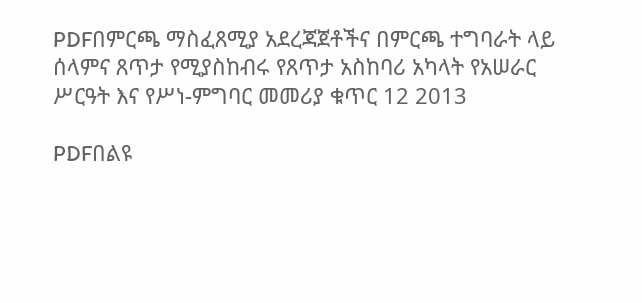PDFበምርጫ ማስፈጸሚያ አደረጃጀቶችና በምርጫ ተግባራት ላይ ሰላምና ጸጥታ የሚያስከብሩ የጸጥታ አስከባሪ አካላት የአሠራር ሥርዓት እና የሥነ-ምግባር መመሪያ ቁጥር 12 2013

PDFበልዩ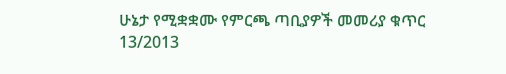ሁኔታ የሚቋቋሙ የምርጫ ጣቢያዎች መመሪያ ቁጥር 13/2013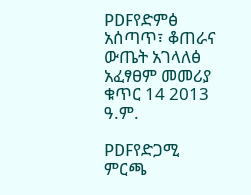PDFየድምፅ አሰጣጥ፣ ቆጠራና ውጤት አገላለፅ አፈፃፀም መመሪያ ቁጥር 14 2013 ዓ.ም.

PDFየድጋሚ ምርጫ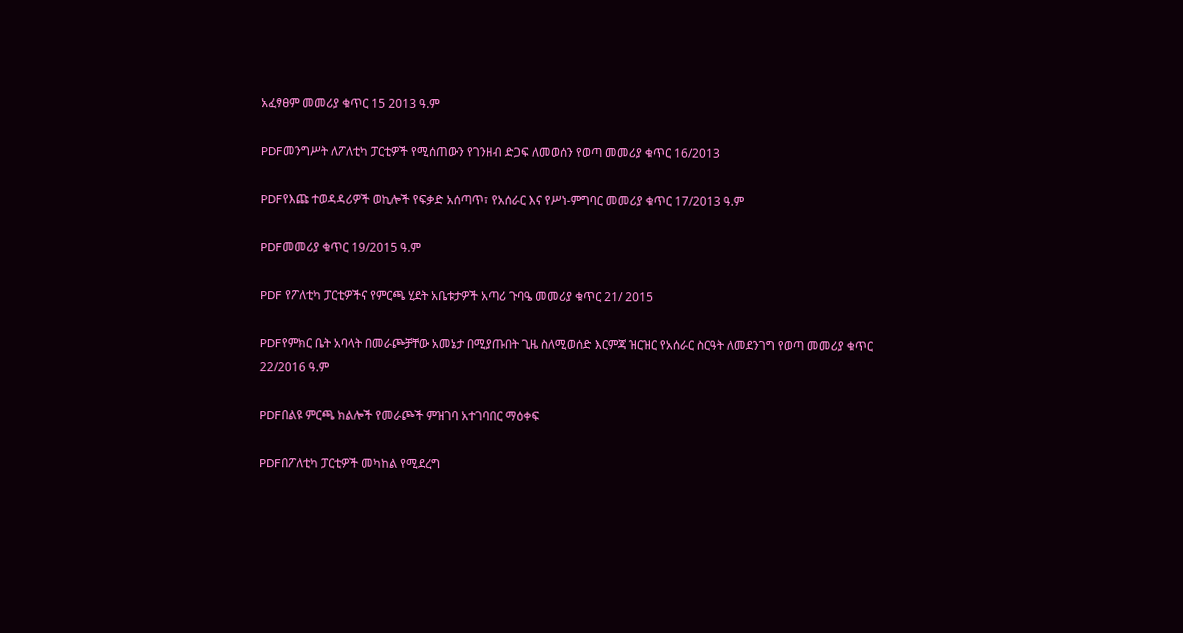አፈፃፀም መመሪያ ቁጥር 15 2013 ዓ.ም

PDFመንግሥት ለፖለቲካ ፓርቲዎች የሚሰጠውን የገንዘብ ድጋፍ ለመወሰን የወጣ መመሪያ ቁጥር 16/2013

PDFየእጩ ተወዳዳሪዎች ወኪሎች የፍቃድ አሰጣጥ፣ የአሰራር እና የሥነ-ምግባር መመሪያ ቁጥር 17/2013 ዓ.ም

PDFመመሪያ ቁጥር 19/2015 ዓ.ም

PDF የፖለቲካ ፓርቲዎችና የምርጫ ሂደት አቤቱታዎች አጣሪ ጉባዔ መመሪያ ቁጥር 21/ 2015

PDFየምክር ቤት አባላት በመራጮቻቸው አመኔታ በሚያጡበት ጊዜ ስለሚወሰድ እርምጃ ዝርዝር የአሰራር ስርዓት ለመደንገግ የወጣ መመሪያ ቁጥር 22/2016 ዓ.ም

PDFበልዩ ምርጫ ክልሎች የመራጮች ምዝገባ አተገባበር ማዕቀፍ

PDFበፖለቲካ ፓርቲዎች መካከል የሚደረግ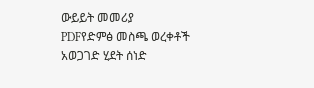ውይይት መመሪያ
PDFየድምፅ መስጫ ወረቀቶች አወጋገድ ሂደት ሰነድ